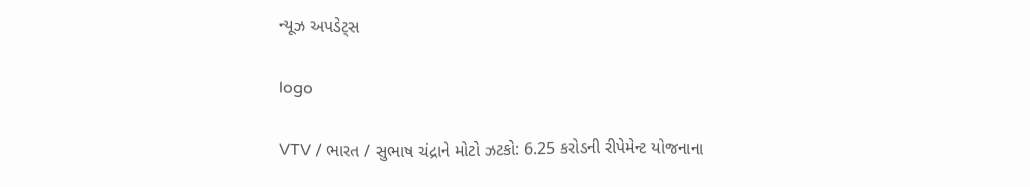ન્યૂઝ અપડેટ્સ

logo

VTV / ભારત / સુભાષ ચંદ્રાને મોટો ઝટકો: 6.25 કરોડની રીપેમેન્ટ યોજનાના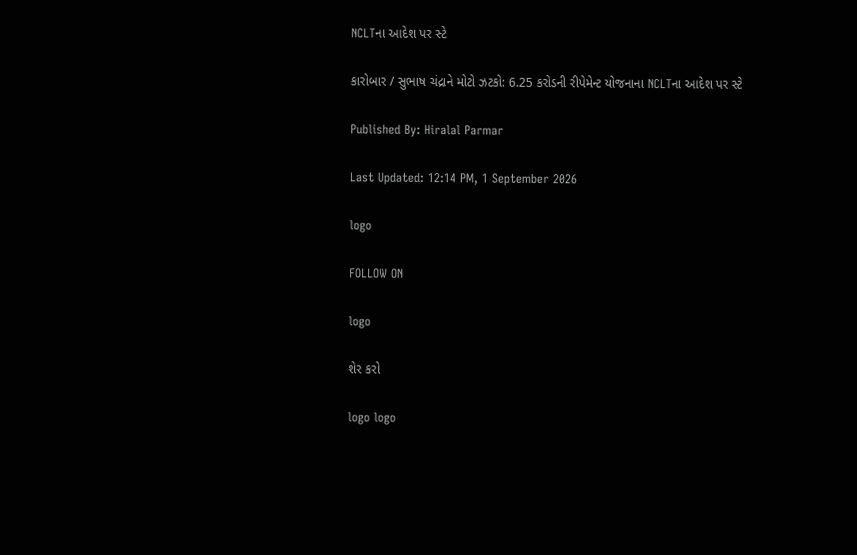NCLTના આદેશ પર સ્ટે

કારોબાર / સુભાષ ચંદ્રાને મોટો ઝટકો: 6.25 કરોડની રીપેમેન્ટ યોજનાના NCLTના આદેશ પર સ્ટે

Published By: Hiralal Parmar

Last Updated: 12:14 PM, 1 September 2026

logo

FOLLOW ON

logo

શેર કરો

logo logo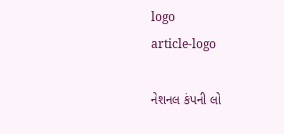logo
article-logo

નેશનલ કંપની લો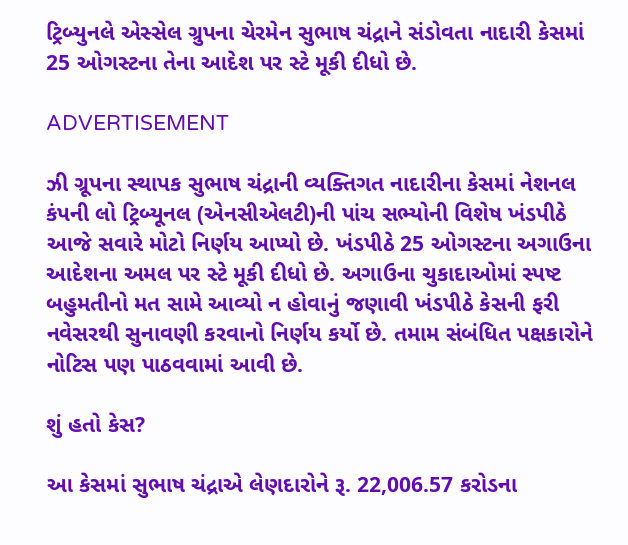ટ્રિબ્યુનલે એસ્સેલ ગ્રુપના ચેરમેન સુભાષ ચંદ્રાને સંડોવતા નાદારી કેસમાં 25 ઓગસ્ટના તેના આદેશ પર સ્ટે મૂકી દીધો છે.

ADVERTISEMENT

ઝી ગ્રૂપના સ્થાપક સુભાષ ચંદ્રાની વ્યક્તિગત નાદારીના કેસમાં નેશનલ કંપની લો ટ્રિબ્યૂનલ (એનસીએલટી)ની પાંચ સભ્યોની વિશેષ ખંડપીઠે આજે સવારે મોટો નિર્ણય આપ્યો છે. ખંડપીઠે 25 ઓગસ્ટના અગાઉના આદેશના અમલ પર સ્ટે મૂકી દીધો છે. અગાઉના ચુકાદાઓમાં સ્પષ્ટ બહુમતીનો મત સામે આવ્યો ન હોવાનું જણાવી ખંડપીઠે કેસની ફરી નવેસરથી સુનાવણી કરવાનો નિર્ણય કર્યો છે. તમામ સંબંધિત પક્ષકારોને નોટિસ પણ પાઠવવામાં આવી છે.

શું હતો કેસ?

આ કેસમાં સુભાષ ચંદ્રાએ લેણદારોને રૂ. 22,006.57 કરોડના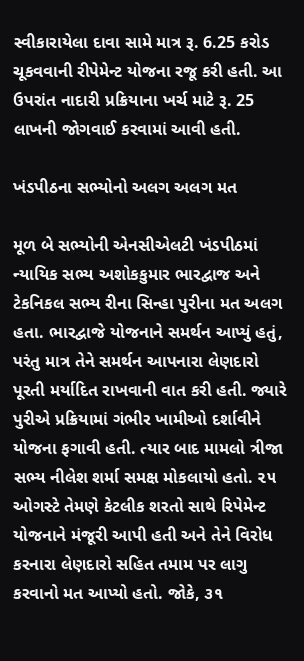સ્વીકારાયેલા દાવા સામે માત્ર રૂ. 6.25 કરોડ ચૂકવવાની રીપેમેન્ટ યોજના રજૂ કરી હતી. આ ઉપરાંત નાદારી પ્રક્રિયાના ખર્ચ માટે રૂ. 25 લાખની જોગવાઈ કરવામાં આવી હતી.

ખંડપીઠના સભ્યોનો અલગ અલગ મત

મૂળ બે સભ્યોની એનસીએલટી ખંડપીઠમાં ન્યાયિક સભ્ય અશોકકુમાર ભારદ્વાજ અને ટેકનિકલ સભ્ય રીના સિન્હા પુરીના મત અલગ હતા. ભારદ્વાજે યોજનાને સમર્થન આપ્યું હતું, પરંતુ માત્ર તેને સમર્થન આપનારા લેણદારો પૂરતી મર્યાદિત રાખવાની વાત કરી હતી. જ્યારે પુરીએ પ્રક્રિયામાં ગંભીર ખામીઓ દર્શાવીને યોજના ફગાવી હતી. ત્યાર બાદ મામલો ત્રીજા સભ્ય નીલેશ શર્મા સમક્ષ મોકલાયો હતો. ૨૫ ઓગસ્ટે તેમણે કેટલીક શરતો સાથે રિપેમેન્ટ યોજનાને મંજૂરી આપી હતી અને તેને વિરોધ કરનારા લેણદારો સહિત તમામ પર લાગુ કરવાનો મત આપ્યો હતો. જોકે, ૩૧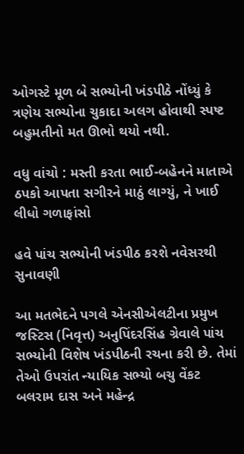ઓગસ્ટે મૂળ બે સભ્યોની ખંડપીઠે નોંધ્યું કે ત્રણેય સભ્યોના ચુકાદા અલગ હોવાથી સ્પષ્ટ બહુમતીનો મત ઊભો થયો નથી.

વધુ વાંચો : મસ્તી કરતા ભાઈ-બહેનને માતાએ ઠપકો આપતા સગીરને માઠું લાગ્યું, ને ખાઈ લીધો ગળાફાંસો

હવે પાંચ સભ્યોની ખંડપીઠ કરશે નવેસરથી સુનાવણી

આ મતભેદને પગલે એનસીએલટીના પ્રમુખ જસ્ટિસ (નિવૃત્ત) અનુપિંદરસિંહ ગ્રેવાલે પાંચ સભ્યોની વિશેષ ખંડપીઠની રચના કરી છે. તેમાં તેઓ ઉપરાંત ન્યાયિક સભ્યો બચુ વેંકટ બલરામ દાસ અને મહેન્દ્ર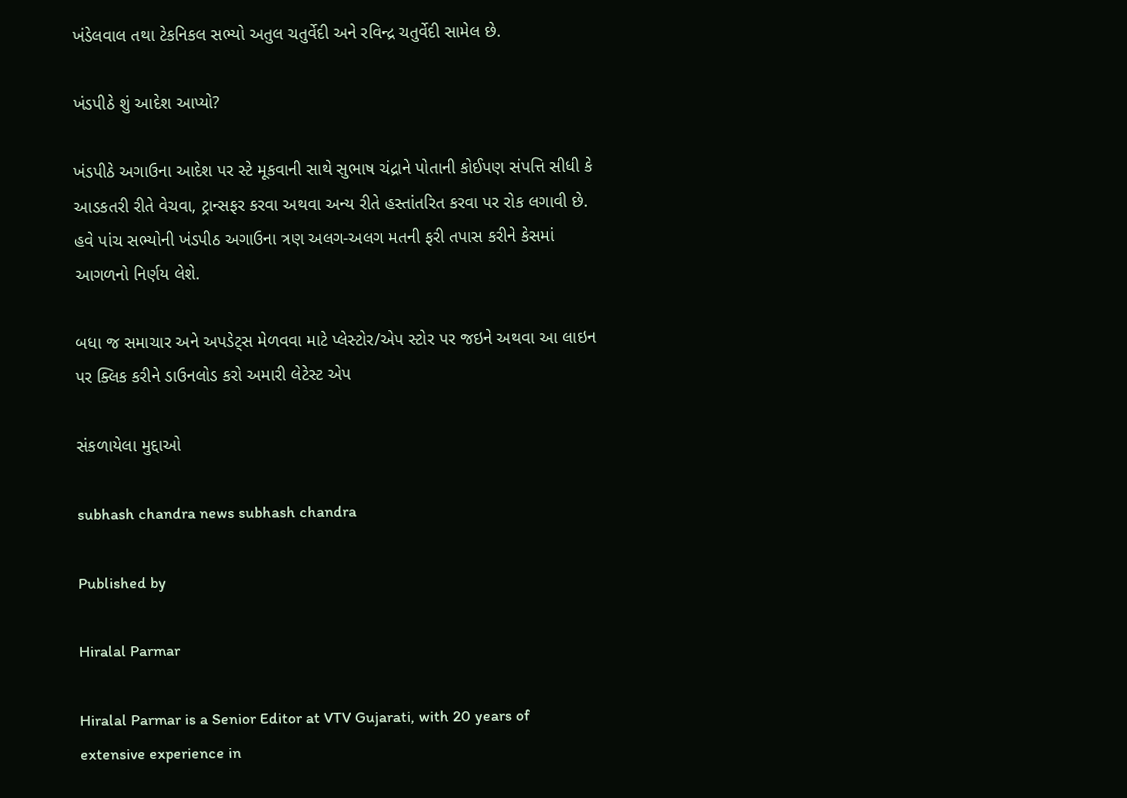ખંડેલવાલ તથા ટેકનિકલ સભ્યો અતુલ ચતુર્વેદી અને રવિન્દ્ર ચતુર્વેદી સામેલ છે.

ખંડપીઠે શું આદેશ આપ્યો?

ખંડપીઠે અગાઉના આદેશ પર સ્ટે મૂકવાની સાથે સુભાષ ચંદ્રાને પોતાની કોઈપણ સંપત્તિ સીધી કે આડકતરી રીતે વેચવા, ટ્રાન્સફર કરવા અથવા અન્ય રીતે હસ્તાંતરિત કરવા પર રોક લગાવી છે. હવે પાંચ સભ્યોની ખંડપીઠ અગાઉના ત્રણ અલગ-અલગ મતની ફરી તપાસ કરીને કેસમાં આગળનો નિર્ણય લેશે.

બધા જ સમાચાર અને અપડેટ્સ મેળવવા માટે પ્લેસ્ટોર/એપ સ્ટોર પર જઇને અથવા આ લાઇન પર ક્લિક કરીને ડાઉનલોડ કરો અમારી લેટેસ્ટ એપ

સંકળાયેલા મુદ્દાઓ

subhash chandra news subhash chandra

Published by

Hiralal Parmar

Hiralal Parmar is a Senior Editor at VTV Gujarati, with 20 years of extensive experience in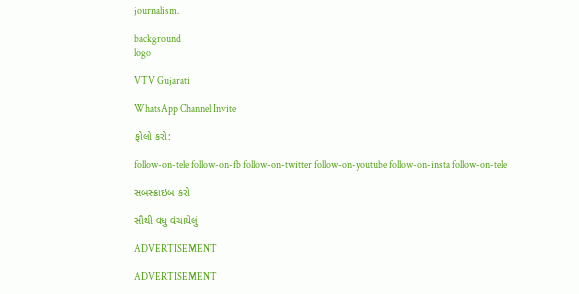journalism.

background
logo

VTV Gujarati

WhatsApp Channel Invite

ફોલો કરો:

follow-on-tele follow-on-fb follow-on-twitter follow-on-youtube follow-on-insta follow-on-tele

સબસ્ક્રાઇબ કરો

સૌથી વધુ વંચાયેલું

ADVERTISEMENT

ADVERTISEMENT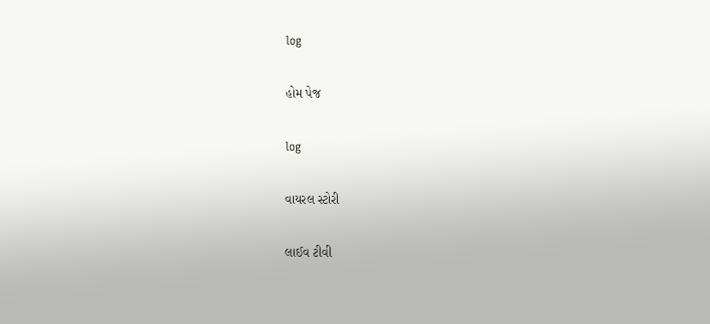log

હોમ પેજ

log

વાયરલ સ્ટોરી

લાઈવ ટીવી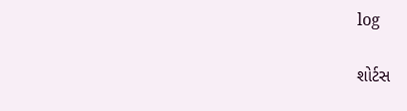log

શોર્ટસ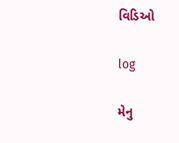વિડિઓ

log

મેનુ